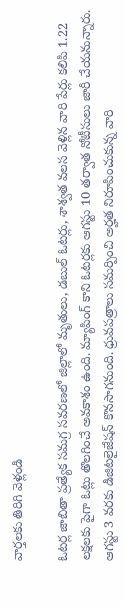వార్తలకు తిరిగి వెళ్లండి

ఓటర్ల జాబితా ప్రత్యేక సమగ్ర సవరణలో జిల్లాలో మృతులు, డబుల్ ఓటర్లు, శాశ్వత వలస వెళ్లిన వారి పేర్లు కలిపి 1.22 లక్షలకు పైగా ఓట్లు తొలగించే అవకాశం ఉంది. మ్యాపింగ్ కాని ఓటర్లకు ఆగస్టు 10 తర్వాత నోటీసులు జారీ చేయనున్నారు.
ఆగస్టు 3 వరకు డిజిటలైజేషన్ కొనసాగనుంది. ధ్రువపత్రాలు సమర్పించి అర్హత నిరూపించుకున్న వారి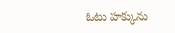ఓటు హక్కును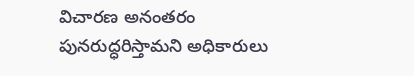విచారణ అనంతరం పునరుద్ధరిస్తామని అధికారులు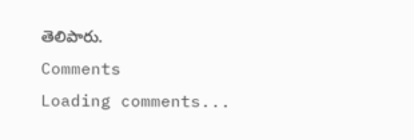తెలిపారు.
Comments
Loading comments...